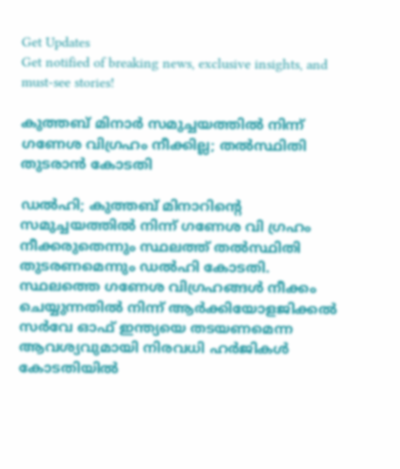Get Updates
Get notified of breaking news, exclusive insights, and must-see stories!

കുത്തബ് മിനാർ സമുച്ചയത്തിൽ നിന്ന് ഗണേശ വിഗ്രഹം നീക്കില്ല; തൽസ്ഥിതി തുടരാൻ കോടതി

ഡൽഹി; കുത്തബ് മിനാറിന്റെ സമുച്ചയത്തിൽ നിന്ന് ഗണേശ വി ഗ്രഹം നീക്കരുതെന്നും സ്ഥലത്ത് തൽസ്ഥിതി തുടരണമെന്നും ഡൽഹി കോടതി. സ്ഥലത്തെ ഗണേശ വിഗ്രഹങ്ങൾ നീക്കം ചെയ്യുന്നതിൽ നിന്ന് ആർക്കിയോളജിക്കൽ സർവേ ഓഫ് ഇന്ത്യയെ തടയണമെന്ന ആവശ്യവുമായി നിരവധി ഹർജികൾ കോടതിയിൽ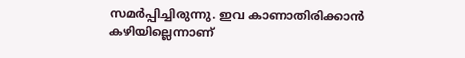സമർപ്പിച്ചിരുന്നു. ഇവ കാണാതിരിക്കാൻ കഴിയില്ലെന്നാണ്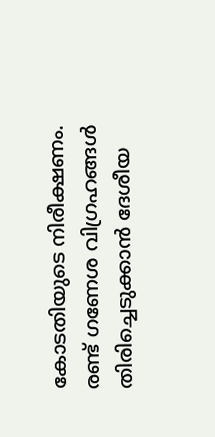കോടതിയുടെ നിരീക്ഷണം. രണ്ട് ഗണേശ വിഗ്രഹങ്ങൾ തിരിച്ചെടുക്കാൻ ദേശീയ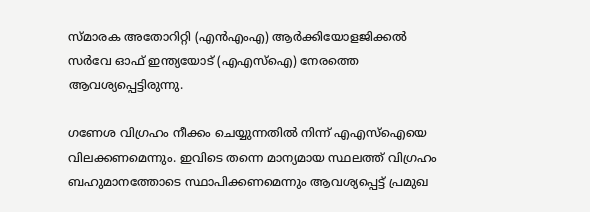സ്മാരക അതോറിറ്റി (എൻഎംഎ) ആർക്കിയോളജിക്കൽ സർവേ ഓഫ് ഇന്ത്യയോട് (എഎസ്ഐ) നേരത്തെ ആവശ്യപ്പെട്ടിരുന്നു.

ഗണേശ വിഗ്രഹം നീക്കം ചെയ്യുന്നതിൽ നിന്ന് എഎസ്‌ഐയെ വിലക്കണമെന്നും. ഇവിടെ തന്നെ മാന്യമായ സ്ഥലത്ത് വിഗ്രഹം ബഹുമാനത്തോടെ സ്ഥാപിക്കണമെന്നും ആവശ്യപ്പെട്ട് പ്രമുഖ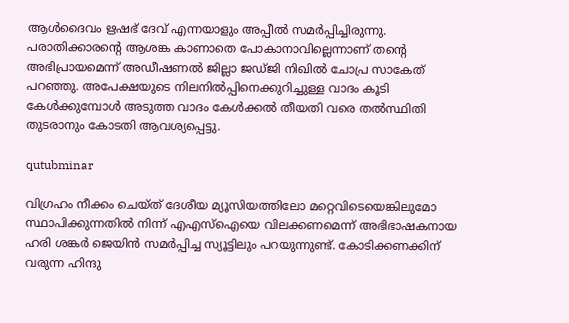ആൾദൈവം ഋഷഭ് ദേവ് എന്നയാളും അപ്പീൽ സമർപ്പിച്ചിരുന്നു. പരാതിക്കാരന്റെ ആശങ്ക കാണാതെ പോകാനാവില്ലെന്നാണ് തന്റെ അഭിപ്രായമെന്ന് അഡീഷണൽ ജില്ലാ ജഡ്ജി നിഖിൽ ചോപ്ര സാകേത് പറഞ്ഞു. അപേക്ഷയുടെ നിലനിൽപ്പിനെക്കുറിച്ചുള്ള വാദം കൂടി കേൾക്കുമ്പോൾ അടുത്ത വാദം കേൾക്കൽ തീയതി വരെ തൽസ്ഥിതി തുടരാനും കോടതി ആവശ്യപ്പെട്ടു.

qutubminar

വിഗ്രഹം നീക്കം ചെയ്ത് ദേശീയ മ്യൂസിയത്തിലോ മറ്റെവിടെയെങ്കിലുമോ സ്ഥാപിക്കുന്നതിൽ നിന്ന് എഎസ്‌ഐയെ വിലക്കണമെന്ന് അഭിഭാഷകനായ ഹരി ശങ്കർ ജെയിൻ സമർപ്പിച്ച സ്യൂട്ടിലും പറയുന്നുണ്ട്. കോടിക്കണക്കിന് വരുന്ന ഹിന്ദു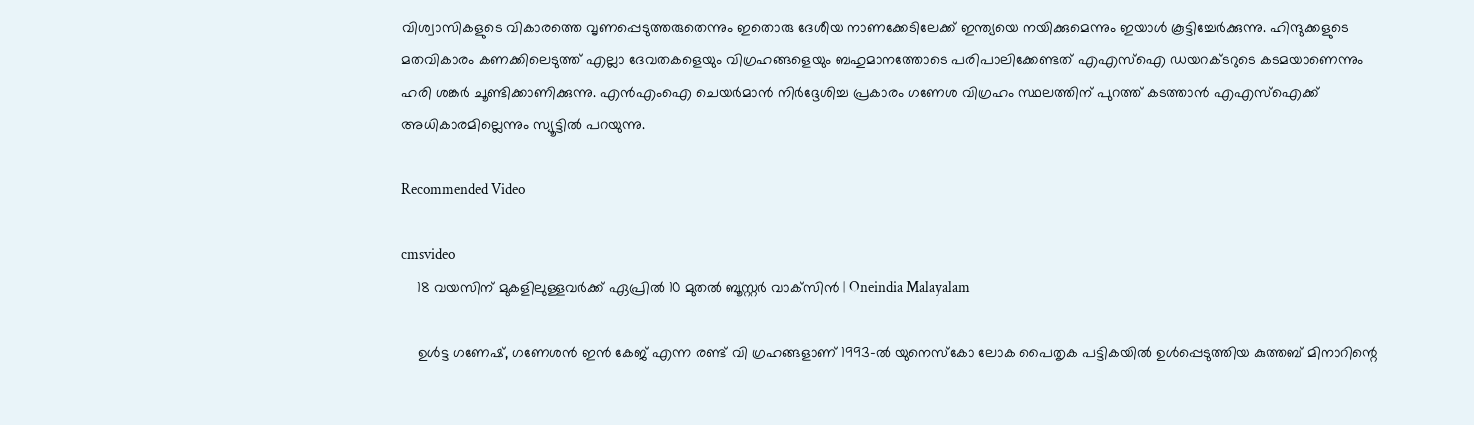വിശ്വാസികളുടെ വികാരത്തെ വൃണപ്പെടുത്തരുതെന്നും ഇതൊരു ദേശീയ നാണക്കേടിലേക്ക് ഇന്ത്യയെ നയിക്കുമെന്നും ഇയാൾ കൂട്ടിച്ചേർക്കുന്നു. ഹിന്ദുക്കളുടെ മതവികാരം കണക്കിലെടുത്ത് എല്ലാ ദേവതകളെയും വിഗ്രഹങ്ങളെയും ബഹുമാനത്തോടെ പരിപാലിക്കേണ്ടത് എഎസ്‌ഐ ഡയറക്ടറുടെ കടമയാണെന്നും ഹരി ശങ്കർ ചൂണ്ടിക്കാണിക്കുന്നു. എൻഎംഐ ചെയർമാൻ നിർദ്ദേശിച്ച പ്രകാരം ഗണേശ വിഗ്രഹം സ്ഥലത്തിന് പുറത്ത് കടത്താൻ എഎസ്ഐക്ക് അധികാരമില്ലെന്നും സ്യൂട്ടിൽ പറയുന്നു.

Recommended Video

cmsvideo
    18 വയസിന് മുകളിലുള്ളവർക്ക് ഏപ്രിൽ 10 മുതൽ ബൂസ്റ്റർ വാക്‌സിൻ | Oneindia Malayalam

    ഉൾട്ട ഗണേഷ്, ഗണേശൻ ഇൻ കേജ് എന്ന രണ്ട് വി ഗ്രഹങ്ങളാണ് 1993-ൽ യുനെസ്‌കോ ലോക പൈതൃക പട്ടികയിൽ ഉൾപ്പെടുത്തിയ കുത്തബ് മിനാറിന്റെ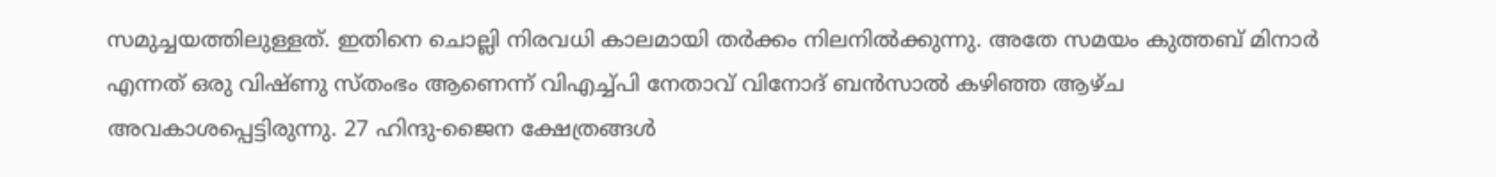സമുച്ചയത്തിലുള്ളത്. ഇതിനെ ചൊല്ലി നിരവധി കാലമായി തർക്കം നിലനിൽക്കുന്നു. അതേ സമയം കുത്തബ് മിനാർ എന്നത് ഒരു വിഷ്ണു സ്തംഭം ആണെന്ന് വിഎച്ച്പി നേതാവ് വിനോദ് ബന്‍സാല്‍ കഴിഞ്ഞ ആഴ്ച അവകാശപ്പെട്ടിരുന്നു. 27 ഹിന്ദു-ജൈന ക്ഷേത്രങ്ങൾ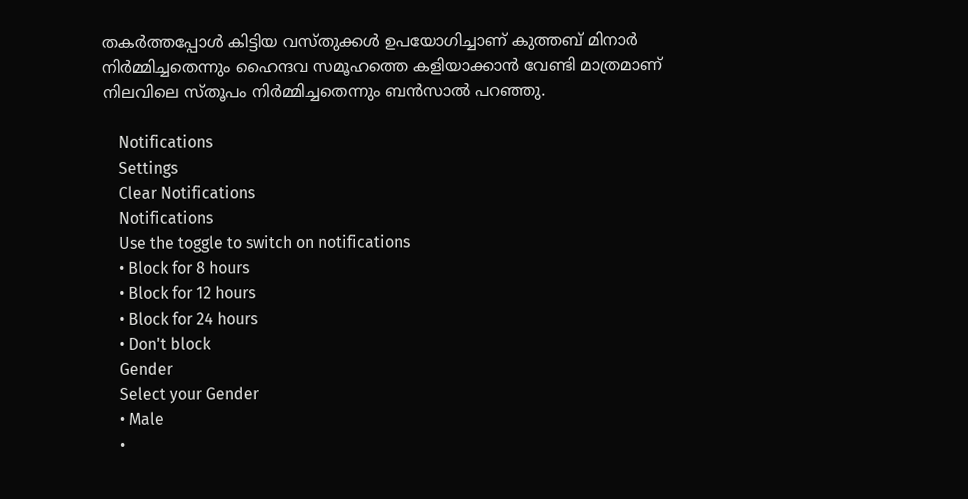തകർത്തപ്പോൾ കിട്ടിയ വസ്തുക്കൾ ഉപയോഗിച്ചാണ് കുത്തബ് മിനാർ നിർമ്മിച്ചതെന്നും ഹൈന്ദവ സമൂഹത്തെ കളിയാക്കാൻ വേണ്ടി മാത്രമാണ് നിലവിലെ സ്തൂപം നിർമ്മിച്ചതെന്നും ബൻസാൽ പറഞ്ഞു.

    Notifications
    Settings
    Clear Notifications
    Notifications
    Use the toggle to switch on notifications
    • Block for 8 hours
    • Block for 12 hours
    • Block for 24 hours
    • Don't block
    Gender
    Select your Gender
    • Male
    •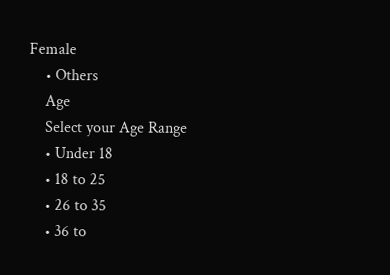Female
    • Others
    Age
    Select your Age Range
    • Under 18
    • 18 to 25
    • 26 to 35
    • 36 to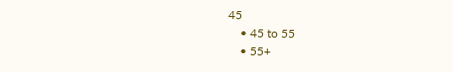45
    • 45 to 55
    • 55+